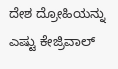ದೇಶ ದ್ರೋಹಿಯನ್ನು ಎಷ್ಟು ಕೇಜ್ರಿವಾಲ್‌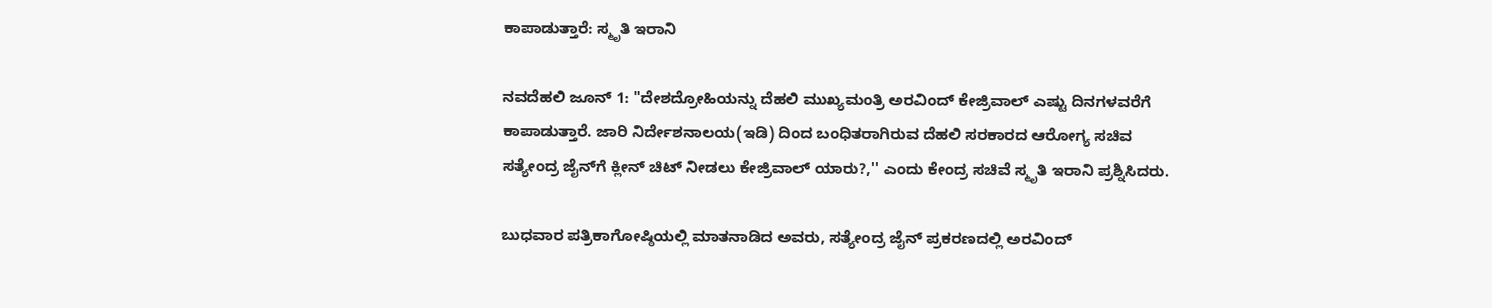ಕಾಪಾಡುತ್ತಾರೆ: ಸ್ಮೃತಿ ಇರಾನಿ

ನವದೆಹಲಿ ಜೂನ್ 1: "ದೇಶದ್ರೋಹಿಯನ್ನು ದೆಹಲಿ ಮುಖ್ಯಮಂತ್ರಿ ಅರವಿಂದ್ ಕೇಜ್ರಿವಾಲ್ ಎಷ್ಟು ದಿನಗಳವರೆಗೆ ಕಾಪಾಡುತ್ತಾರೆ. ಜಾರಿ ನಿರ್ದೇಶನಾಲಯ(ಇಡಿ) ದಿಂದ ಬಂಧಿತರಾಗಿರುವ ದೆಹಲಿ ಸರಕಾರದ ಆರೋಗ್ಯ ಸಚಿವ ಸತ್ಯೇಂದ್ರ ಜೈನ್‌ಗೆ ಕ್ಲೀನ್ ಚಿಟ್ ನೀಡಲು ಕೇಜ್ರಿವಾಲ್ ಯಾರು?,'' ಎಂದು ಕೇಂದ್ರ ಸಚಿವೆ ಸ್ಮೃತಿ ಇರಾನಿ ಪ್ರಶ್ನಿಸಿದರು.

ಬುಧವಾರ ಪತ್ರಿಕಾಗೋಷ್ಠಿಯಲ್ಲಿ ಮಾತನಾಡಿದ ಅವರು, ಸತ್ಯೇಂದ್ರ ಜೈನ್ ಪ್ರಕರಣದಲ್ಲಿ ಅರವಿಂದ್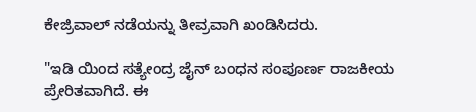ಕೇಜ್ರಿವಾಲ್ ನಡೆಯನ್ನು ತೀವ್ರವಾಗಿ ಖಂಡಿಸಿದರು.

"ಇಡಿ ಯಿಂದ ಸತ್ಯೇಂದ್ರ ಜೈನ್ ಬಂಧನ ಸಂಪೂರ್ಣ ರಾಜಕೀಯ ಪ್ರೇರಿತವಾಗಿದೆ. ಈ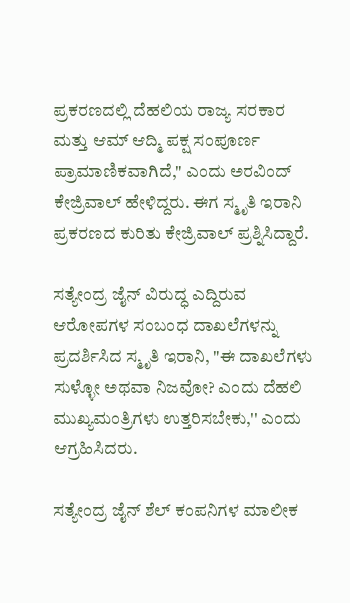ಪ್ರಕರಣದಲ್ಲಿ ದೆಹಲಿಯ ರಾಜ್ಯ ಸರಕಾರ ಮತ್ತು ಆಮ್ ಆದ್ಮಿ ಪಕ್ಷ ಸಂಪೂರ್ಣ ಪ್ರಾಮಾಣಿಕವಾಗಿದೆ," ಎಂದು ಅರವಿಂದ್ ಕೇಜ್ರಿವಾಲ್ ಹೇಳಿದ್ದರು. ಈಗ ಸ್ಮೃತಿ ಇರಾನಿ ಪ್ರಕರಣದ ಕುರಿತು ಕೇಜ್ರಿವಾಲ್ ಪ್ರಶ್ನಿಸಿದ್ದಾರೆ.

ಸತ್ಯೇಂದ್ರ ಜೈನ್ ವಿರುದ್ಧ ಎದ್ದಿರುವ ಆರೋಪಗಳ ಸಂಬಂಧ ದಾಖಲೆಗಳನ್ನು ಪ್ರದರ್ಶಿಸಿದ ಸ್ಮೃತಿ ಇರಾನಿ, "ಈ ದಾಖಲೆಗಳು ಸುಳ್ಳೋ ಅಥವಾ ನಿಜವೋ? ಎಂದು ದೆಹಲಿ ಮುಖ್ಯಮಂತ್ರಿಗಳು ಉತ್ತರಿಸಬೇಕು,'' ಎಂದು ಆಗ್ರಹಿಸಿದರು.

ಸತ್ಯೇಂದ್ರ ಜೈನ್ ಶೆಲ್ ಕಂಪನಿಗಳ ಮಾಲೀಕ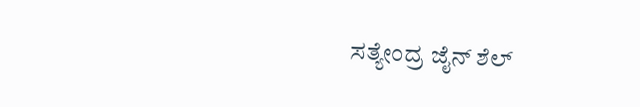ಸತ್ಯೇಂದ್ರ ಜೈನ್ ಶೆಲ್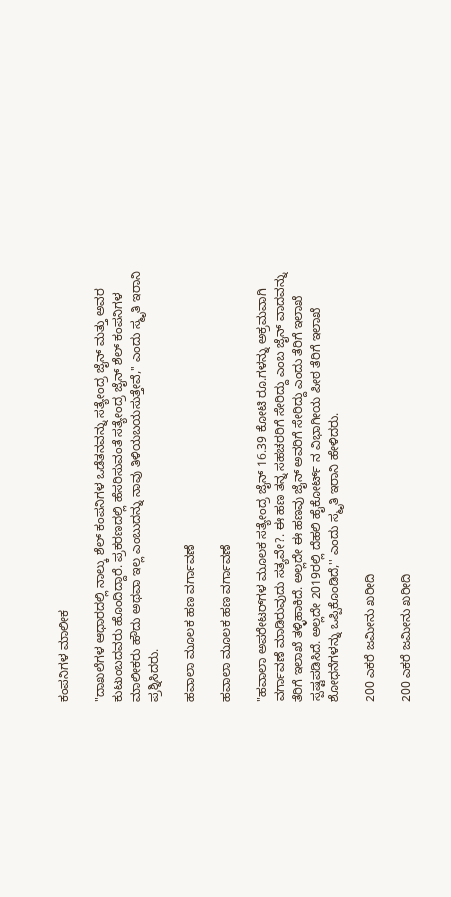ಕಂಪನಿಗಳ ಮಾಲೀಕ

"ದಾಖಲೆಗಳ ಆಧಾರದಲ್ಲಿ ನಾಲ್ಕು ಶೆಲ್ ಕಂಪನಿಗಳ ಒಡೆತನವನ್ನು ಸತ್ಯೇಂದ್ರ ಜೈನ್ ಮತ್ತು ಅವರ ಕುಟುಂಬದವರು ಹೊಂದಿದ್ದಾರೆ. ಪ್ರಕರಣದಲ್ಲಿ ಹೆಸರಿಸುವಂತೆ ಸತ್ಯೇಂದ್ರ ಜೈನ್ ಶೆಲ್ ಕಂಪನಿಗಳ ಮಾಲೀಕರು ಹೌದು ಅಥವಾ ಇಲ್ಲ ಎಂಬುದನ್ನು ನಾವು ತಿಳಿಯಬಯಸುತ್ತೇವೆ,'' ಎಂದು ಸ್ಮೃತಿ ಇರಾನಿ ಪ್ರಶ್ನಿಸಿದರು.

ಹವಾಲಾ ಮೂಲಕ ಹಣ ವರ್ಗಾವಣೆ

ಹವಾಲಾ ಮೂಲಕ ಹಣ ವರ್ಗಾವಣೆ

"ಹವಾಲಾ ಅಪರೇಟರ್‌ಗಳ ಮೂಲಕ ಸತ್ಯೇಂದ್ರ ಜೈನ್ 16.39 ಕೋಟಿ ರೂ.ಗಳನ್ನು ಅಕ್ರಮವಾಗಿ ವರ್ಗಾವಣೆ ಮಾಡಿರುವುದು ಸತ್ಯವೇ?. ಈ ಹಣ ತನ್ನ ಸಹಚರರಿಗೆ ಸೇರಿದ್ದು ಎಂಬ ಜೈನ್ ವಾದವನ್ನು ತೆರಿಗೆ ಇಲಾಖೆ ತಳ್ಳಿಹಾಕಿದೆ. ಅಲ್ಲದೇ ಈ ಹಣವು ಜೈನ್ ಅವರಿಗೆ ಸೇರಿದ್ದು ಎಂದು ತೆರಿಗೆ ಇಲಾಖೆ ಸ್ಪಷ್ಟಪಡಿಸಿದೆ. ಅಲ್ಲದೇ 2019ರಲ್ಲಿ ದೆಹಲಿ ಹೈಕೋರ್ಟ್ ನ ವಿಭಾಗೀಯ ಪೀಠ ತೆರಿಗೆ ಇಲಾಖೆ ಶೋಧನೆಗಳನ್ನು ಒಪ್ಪಿಕೊಂಡಿದೆ,'' ಎಂದು ಸ್ಮೃತಿ ಇರಾನಿ ಹೇಳಿದರು.

200 ಎಕರೆ ಜಮೀನು ಖರೀದಿ

200 ಎಕರೆ ಜಮೀನು ಖರೀದಿ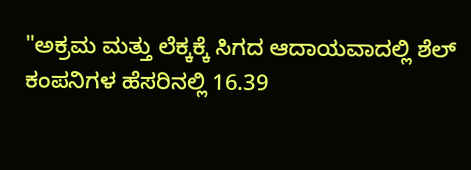"ಅಕ್ರಮ ಮತ್ತು ಲೆಕ್ಕಕ್ಕೆ ಸಿಗದ ಆದಾಯವಾದಲ್ಲಿ ಶೆಲ್ ಕಂಪನಿಗಳ ಹೆಸರಿನಲ್ಲಿ 16.39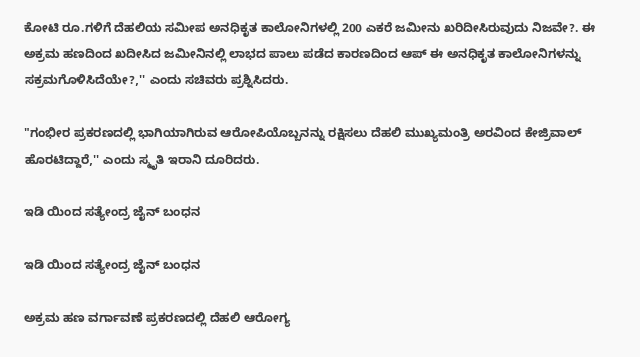ಕೋಟಿ ರೂ.ಗಳಿಗೆ ದೆಹಲಿಯ ಸಮೀಪ ಅನಧಿಕೃತ ಕಾಲೋನಿಗಳಲ್ಲಿ 200 ಎಕರೆ ಜಮೀನು ಖರಿದೀಸಿರುವುದು ನಿಜವೇ?. ಈ ಅಕ್ರಮ ಹಣದಿಂದ ಖದೀಸಿದ ಜಮೀನಿನಲ್ಲಿ ಲಾಭದ ಪಾಲು ಪಡೆದ ಕಾರಣದಿಂದ ಆಪ್ ಈ ಅನಧಿಕೃತ ಕಾಲೋನಿಗಳನ್ನು ಸಕ್ರಮಗೊಳಿಸಿದೆಯೇ?,'' ಎಂದು ಸಚಿವರು ಪ್ರಶ್ನಿಸಿದರು.

"ಗಂಭೀರ ಪ್ರಕರಣದಲ್ಲಿ ಭಾಗಿಯಾಗಿರುವ ಆರೋಪಿಯೊಬ್ಬನನ್ನು ರಕ್ಷಿಸಲು ದೆಹಲಿ ಮುಖ್ಯಮಂತ್ರಿ ಅರವಿಂದ ಕೇಜ್ರಿವಾಲ್ ಹೊರಟಿದ್ದಾರೆ,'' ಎಂದು ಸ್ಮೃತಿ ಇರಾನಿ ದೂರಿದರು.

ಇಡಿ ಯಿಂದ ಸತ್ಯೇಂದ್ರ ಜೈನ್‌ ಬಂಧನ

ಇಡಿ ಯಿಂದ ಸತ್ಯೇಂದ್ರ ಜೈನ್‌ ಬಂಧನ

ಅಕ್ರಮ ಹಣ ವರ್ಗಾವಣೆ ಪ್ರಕರಣದಲ್ಲಿ ದೆಹಲಿ ಆರೋಗ್ಯ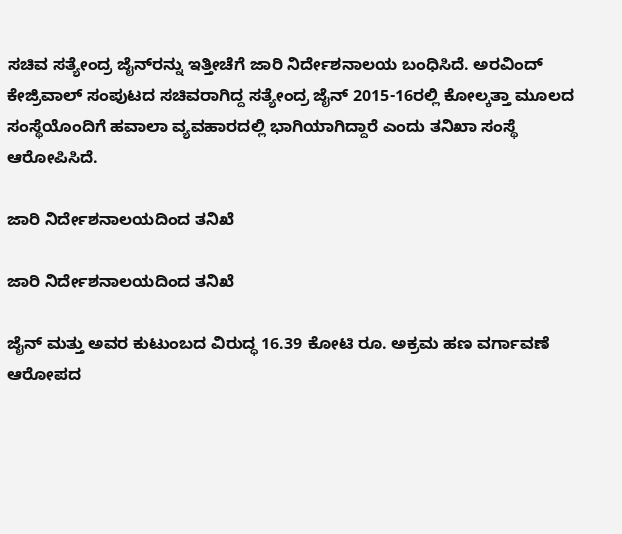ಸಚಿವ ಸತ್ಯೇಂದ್ರ ಜೈನ್‌ರನ್ನು ಇತ್ತೀಚೆಗೆ ಜಾರಿ ನಿರ್ದೇಶನಾಲಯ ಬಂಧಿಸಿದೆ. ಅರವಿಂದ್ ಕೇಜ್ರಿವಾಲ್ ಸಂಪುಟದ ಸಚಿವರಾಗಿದ್ದ ಸತ್ಯೇಂದ್ರ ಜೈನ್ 2015-16ರಲ್ಲಿ ಕೋಲ್ಕತ್ತಾ ಮೂಲದ ಸಂಸ್ಥೆಯೊಂದಿಗೆ ಹವಾಲಾ ವ್ಯವಹಾರದಲ್ಲಿ ಭಾಗಿಯಾಗಿದ್ದಾರೆ ಎಂದು ತನಿಖಾ ಸಂಸ್ಥೆ ಆರೋಪಿಸಿದೆ.

ಜಾರಿ ನಿರ್ದೇಶನಾಲಯದಿಂದ ತನಿಖೆ

ಜಾರಿ ನಿರ್ದೇಶನಾಲಯದಿಂದ ತನಿಖೆ

ಜೈನ್ ಮತ್ತು ಅವರ ಕುಟುಂಬದ ವಿರುದ್ಧ 16.39 ಕೋಟಿ ರೂ. ಅಕ್ರಮ ಹಣ ವರ್ಗಾವಣೆ ಆರೋಪದ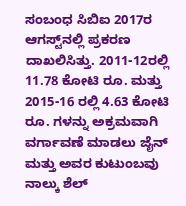ಸಂಬಂಧ ಸಿಬಿಐ 2017ರ ಆಗಸ್ಟ್‌ನಲ್ಲಿ ಪ್ರಕರಣ ದಾಖಲಿಸಿತ್ತು. 2011-12ರಲ್ಲಿ 11.78 ಕೋಟಿ ರೂ. ಮತ್ತು 2015-16 ರಲ್ಲಿ 4.63 ಕೋಟಿ ರೂ. ಗಳನ್ನು ಅಕ್ರಮವಾಗಿ ವರ್ಗಾವಣೆ ಮಾಡಲು ಜೈನ್ ಮತ್ತು ಅವರ ಕುಟುಂಬವು ನಾಲ್ಕು ಶೆಲ್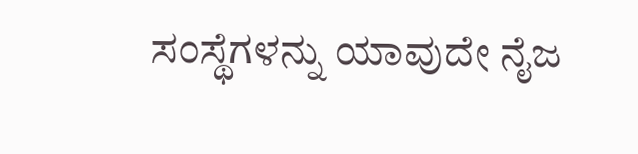ಸಂಸ್ಥೆಗಳನ್ನು ಯಾವುದೇ ನೈಜ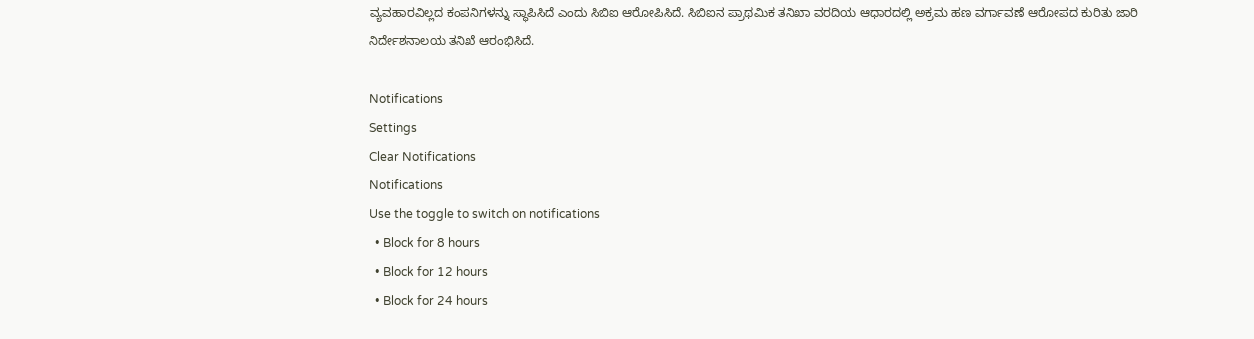ವ್ಯವಹಾರವಿಲ್ಲದ ಕಂಪನಿಗಳನ್ನು ಸ್ಥಾಪಿಸಿದೆ ಎಂದು ಸಿಬಿಐ ಆರೋಪಿಸಿದೆ. ಸಿಬಿಐನ ಪ್ರಾಥಮಿಕ ತನಿಖಾ ವರದಿಯ ಆಧಾರದಲ್ಲಿ ಅಕ್ರಮ ಹಣ ವರ್ಗಾವಣೆ ಆರೋಪದ ಕುರಿತು ಜಾರಿ ನಿರ್ದೇಶನಾಲಯ ತನಿಖೆ ಆರಂಭಿಸಿದೆ.

Notifications
Settings
Clear Notifications
Notifications
Use the toggle to switch on notifications
  • Block for 8 hours
  • Block for 12 hours
  • Block for 24 hours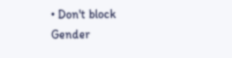• Don't block
Gender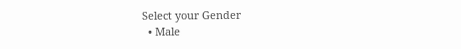Select your Gender
  • Male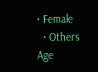• Female
  • Others
Age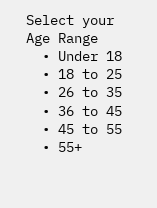Select your Age Range
  • Under 18
  • 18 to 25
  • 26 to 35
  • 36 to 45
  • 45 to 55
  • 55+